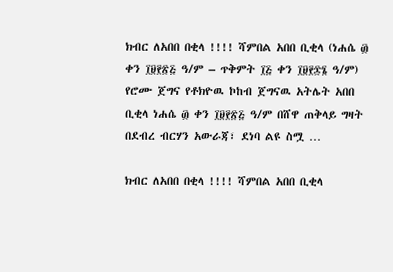ክብር ለአበበ በቂላ !!!! ሻምበል አበበ ቢቂላ (ነሐሴ ፴ ቀን ፲፱፻፳፭ ዓ/ም – ጥቅምት ፲፭ ቀን ፲፱፻፷፮ ዓ/ም) የሮሙ ጀግና የቶክዮዉ ኮከብ ጀግናዉ አትሌት አበበ ቢቂላ ነሐሴ ፴ ቀን ፲፱፻፳፭ ዓ/ም በሸዋ ጠቅላይ ግዛት በደብረ ብርሃን አውራጃ፣ ደነባ ልዩ ስሟ …

ክብር ለአበበ በቂላ !!!! ሻምበል አበበ ቢቂላ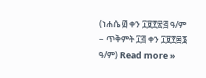(ነሐሴ ፴ ቀን ፲፱፻፳፭ ዓ/ም – ጥቅምት ፲፭ ቀን ፲፱፻፷፮ ዓ/ም) Read more »